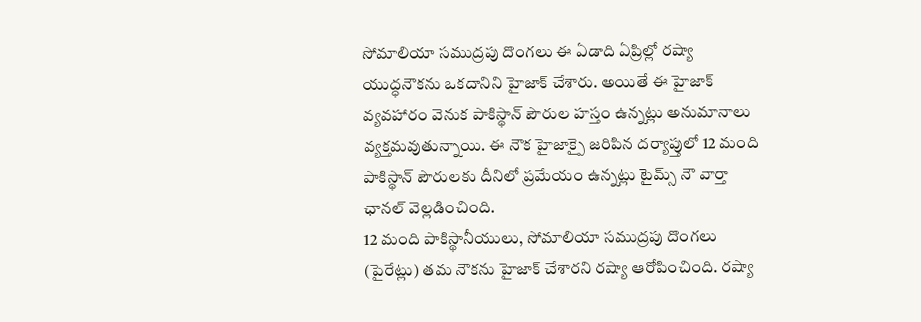సోమాలియా సముద్రపు దొంగలు ఈ ఏడాది ఏప్రిల్లో రష్యా యుద్ధనౌకను ఒకదానిని హైజాక్ చేశారు. అయితే ఈ హైజాక్ వ్యవహారం వెనుక పాకిస్థాన్ పౌరుల హస్తం ఉన్నట్లు అనుమానాలు వ్యక్తమవుతున్నాయి. ఈ నౌక హైజాక్పై జరిపిన దర్యాప్తులో 12 మంది పాకిస్థాన్ పౌరులకు దీనిలో ప్రమేయం ఉన్నట్లు టైమ్స్ నౌ వార్తా ఛానల్ వెల్లడించింది.
12 మంది పాకిస్థానీయులు, సోమాలియా సముద్రపు దొంగలు (పైరేట్లు) తమ నౌకను హైజాక్ చేశారని రష్యా ఆరోపించింది. రష్యా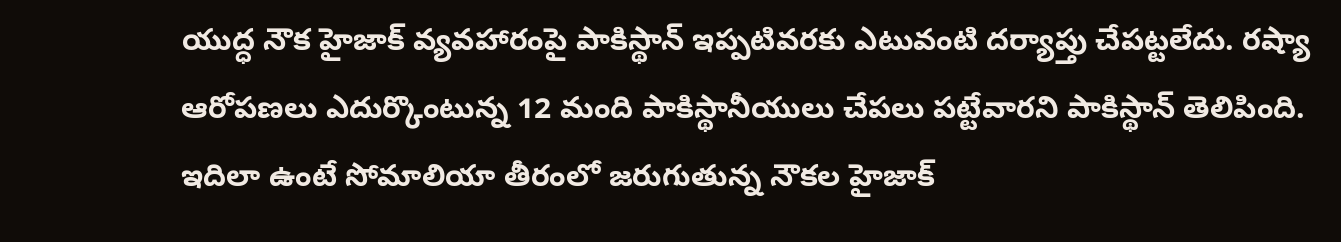యుద్ధ నౌక హైజాక్ వ్యవహారంపై పాకిస్థాన్ ఇప్పటివరకు ఎటువంటి దర్యాప్తు చేపట్టలేదు. రష్యా ఆరోపణలు ఎదుర్కొంటున్న 12 మంది పాకిస్థానీయులు చేపలు పట్టేవారని పాకిస్థాన్ తెలిపింది.
ఇదిలా ఉంటే సోమాలియా తీరంలో జరుగుతున్న నౌకల హైజాక్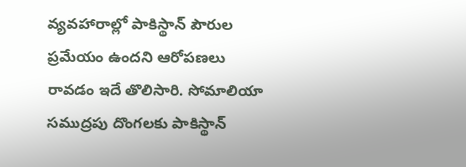వ్యవహారాల్లో పాకిస్థాన్ పౌరుల ప్రమేయం ఉందని ఆరోపణలు రావడం ఇదే తొలిసారి. సోమాలియా సముద్రపు దొంగలకు పాకిస్థాన్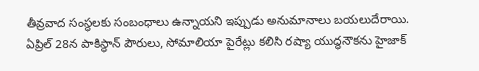తీవ్రవాద సంస్థలకు సంబంధాలు ఉన్నాయని ఇప్పుడు అనుమానాలు బయలుదేరాయి. ఏప్రిల్ 28న పాకిస్థాన్ పౌరులు, సోమాలియా పైరేట్లు కలిసి రష్యా యుద్ధనౌకను హైజాక్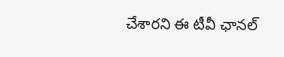చేశారని ఈ టీవీ ఛానల్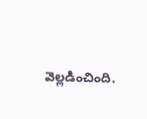వెల్లడించింది.